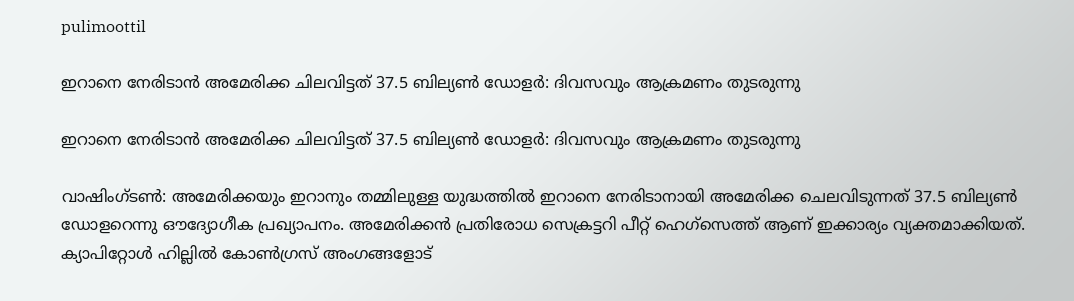pulimoottil

ഇറാനെ നേരിടാന്‍ അമേരിക്ക ചിലവിട്ടത് 37.5 ബില്യണ്‍ ഡോളര്‍: ദിവസവും ആക്രമണം തുടരുന്നു

ഇറാനെ നേരിടാന്‍ അമേരിക്ക ചിലവിട്ടത് 37.5 ബില്യണ്‍ ഡോളര്‍: ദിവസവും ആക്രമണം തുടരുന്നു

വാഷിംഗ്ടണ്‍: അമേരിക്കയും ഇറാനും തമ്മിലുള്ള യുദ്ധത്തില്‍ ഇറാനെ നേരിടാനായി അമേരിക്ക ചെലവിടുന്നത് 37.5 ബില്യണ്‍ ഡോളറെന്നു ഔദ്യോഗീക പ്രഖ്യാപനം. അമേരിക്കന്‍ പ്രതിരോധ സെക്രട്ടറി പീറ്റ് ഹെഗ്‌സെത്ത് ആണ് ഇക്കാര്യം വ്യക്തമാക്കിയത്. ക്യാപിറ്റോള്‍ ഹില്ലില്‍ കോണ്‍ഗ്രസ് അംഗങ്ങളോട്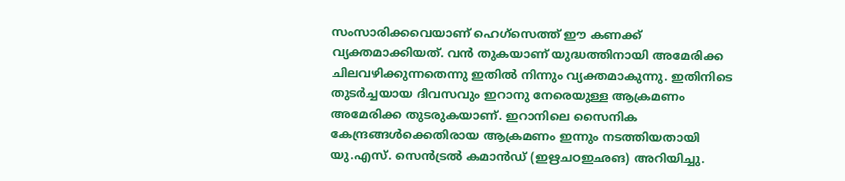സംസാരിക്കവെയാണ് ഹെഗ്‌സെത്ത് ഈ കണക്ക് വ്യക്തമാക്കിയത്. വന്‍ തുകയാണ് യുദ്ധത്തിനായി അമേരിക്ക ചിലവഴിക്കുന്നതെന്നു ഇതില്‍ നിന്നും വ്യക്തമാകുന്നു. ഇതിനിടെ തുടര്‍ച്ചയായ ദിവസവും ഇറാനു നേരെയുള്ള ആക്രമണം അമേരിക്ക തുടരുകയാണ്. ഇറാനിലെ സൈനിക കേന്ദ്രങ്ങള്‍ക്കെതിരായ ആക്രമണം ഇന്നും നടത്തിയതായി യു.എസ്. സെന്‍ട്രല്‍ കമാന്‍ഡ് (ഇഋചഠഇഛങ) അറിയിച്ചു.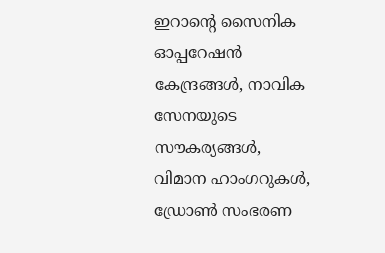ഇറാന്റെ സൈനിക ഓപ്പറേഷന്‍ കേന്ദ്രങ്ങള്‍, നാവിക സേനയുടെ സൗകര്യങ്ങള്‍, വിമാന ഹാംഗറുകള്‍, ഡ്രോണ്‍ സംഭരണ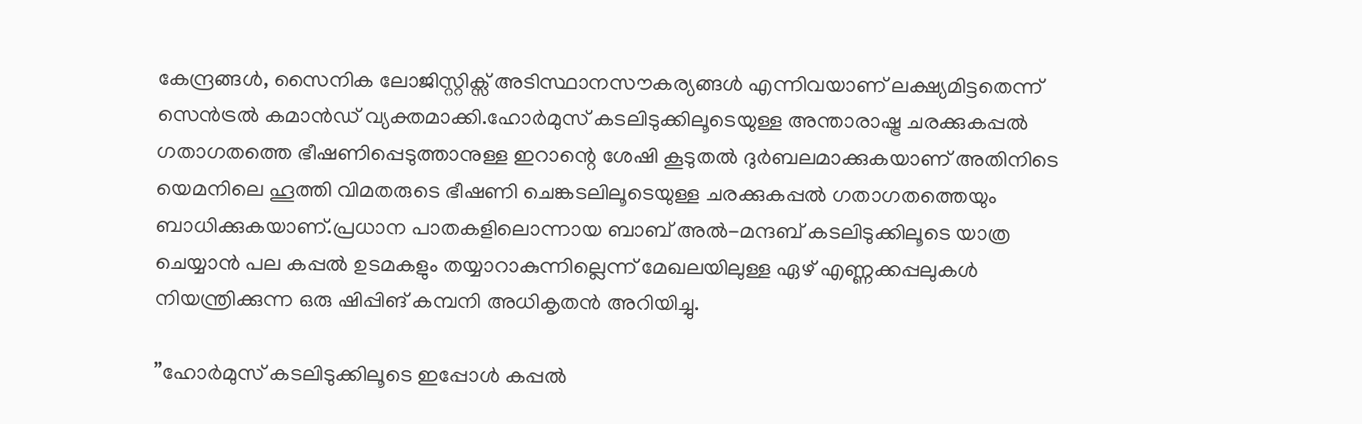കേന്ദ്രങ്ങള്‍, സൈനിക ലോജിസ്റ്റിക്സ് അടിസ്ഥാനസൗകര്യങ്ങള്‍ എന്നിവയാണ് ലക്ഷ്യമിട്ടതെന്ന് സെന്‍ട്രല്‍ കമാന്‍ഡ് വ്യക്തമാക്കി.ഹോര്‍മുസ് കടലിടുക്കിലൂടെയുള്ള അന്താരാഷ്ട്ര ചരക്കുകപ്പല്‍ ഗതാഗതത്തെ ഭീഷണിപ്പെടുത്താനുള്ള ഇറാന്റെ ശേഷി കൂടുതല്‍ ദുര്‍ബലമാക്കുകയാണ് അതിനിടെ യെമനിലെ ഹൂത്തി വിമതരുടെ ഭീഷണി ചെങ്കടലിലൂടെയുള്ള ചരക്കുകപ്പല്‍ ഗതാഗതത്തെയും ബാധിക്കുകയാണ്.പ്രധാന പാതകളിലൊന്നായ ബാബ് അല്‍-മന്ദബ് കടലിടുക്കിലൂടെ യാത്ര ചെയ്യാന്‍ പല കപ്പല്‍ ഉടമകളും തയ്യാറാകുന്നില്ലെന്ന് മേഖലയിലുള്ള ഏഴ് എണ്ണക്കപ്പലുകള്‍ നിയന്ത്രിക്കുന്ന ഒരു ഷിപ്പിങ് കമ്പനി അധികൃതന്‍ അറിയിച്ചു.

”ഹോര്‍മുസ് കടലിടുക്കിലൂടെ ഇപ്പോള്‍ കപ്പല്‍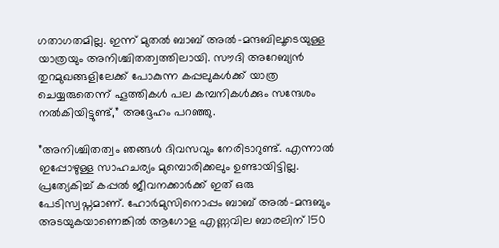ഗതാഗതമില്ല. ഇന്ന് മുതല്‍ ബാബ് അല്‍-മന്ദബിലൂടെയുള്ള യാത്രയും അനിശ്ചിതത്വത്തിലായി. സൗദി അറേബ്യന്‍ തുറമുഖങ്ങളിലേക്ക് പോകുന്ന കപ്പലുകള്‍ക്ക് യാത്ര ചെയ്യരുതെന്ന് ഹൂത്തികള്‍ പല കമ്പനികള്‍ക്കും സന്ദേശം നല്‍കിയിട്ടുണ്ട്,” അദ്ദേഹം പറഞ്ഞു.

”അനിശ്ചിതത്വം ഞങ്ങള്‍ ദിവസവും നേരിടാറുണ്ട്. എന്നാല്‍ ഇപ്പോഴുള്ള സാഹചര്യം മുമ്പൊരിക്കലും ഉണ്ടായിട്ടില്ല. പ്രത്യേകിച്ച് കപ്പല്‍ ജീവനക്കാര്‍ക്ക് ഇത് ഒരു പേടിസ്വപ്നമാണ്. ഹോര്‍മുസിനൊപ്പം ബാബ് അല്‍-മന്ദബും അടയുകയാണെങ്കില്‍ ആഗോള എണ്ണവില ബാരലിന് 150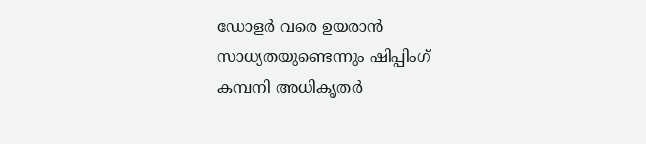ഡോളര്‍ വരെ ഉയരാന്‍ സാധ്യതയുണ്ടെന്നും ഷിപ്പിംഗ് കമ്പനി അധികൃതര്‍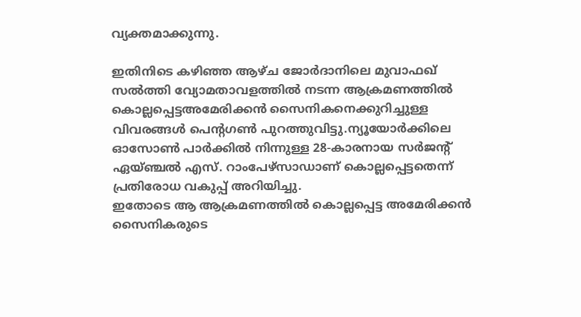വ്യക്തമാക്കുന്നു.

ഇതിനിടെ കഴിഞ്ഞ ആഴ്ച ജോര്‍ദാനിലെ മുവാഫഖ് സല്‍ത്തി വ്യോമതാവളത്തില്‍ നടന്ന ആക്രമണത്തില്‍ കൊല്ലപ്പെട്ടഅമേരിക്കന്‍ സൈനികനെക്കുറിച്ചുള്ള വിവരങ്ങള്‍ പെന്റഗണ്‍ പുറത്തുവിട്ടു.ന്യൂയോര്‍ക്കിലെ ഓസോണ്‍ പാര്‍ക്കില്‍ നിന്നുള്ള 28-കാരനായ സര്‍ജന്റ് ഏയ്ഞ്ചല്‍ എസ്. റാംപേഴ്‌സാഡാണ് കൊല്ലപ്പെട്ടതെന്ന് പ്രതിരോധ വകുപ്പ് അറിയിച്ചു.
ഇതോടെ ആ ആക്രമണത്തില്‍ കൊല്ലപ്പെട്ട അമേരിക്കന്‍ സൈനികരുടെ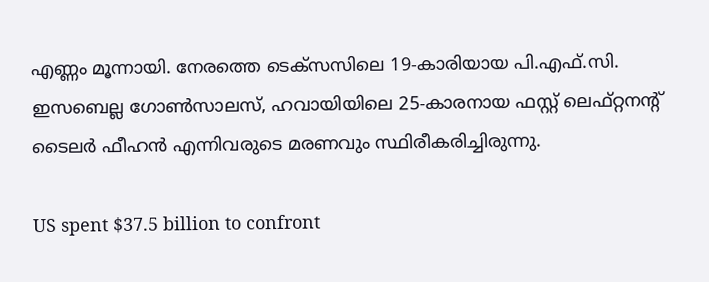എണ്ണം മൂന്നായി. നേരത്തെ ടെക്‌സസിലെ 19-കാരിയായ പി.എഫ്.സി. ഇസബെല്ല ഗോണ്‍സാലസ്, ഹവായിയിലെ 25-കാരനായ ഫസ്റ്റ് ലെഫ്റ്റനന്റ് ടൈലര്‍ ഫീഹന്‍ എന്നിവരുടെ മരണവും സ്ഥിരീകരിച്ചിരുന്നു.

US spent $37.5 billion to confront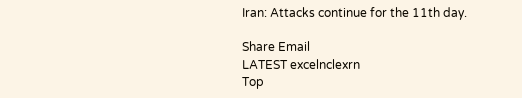Iran: Attacks continue for the 11th day.

Share Email
LATEST excelnclexrn
Top